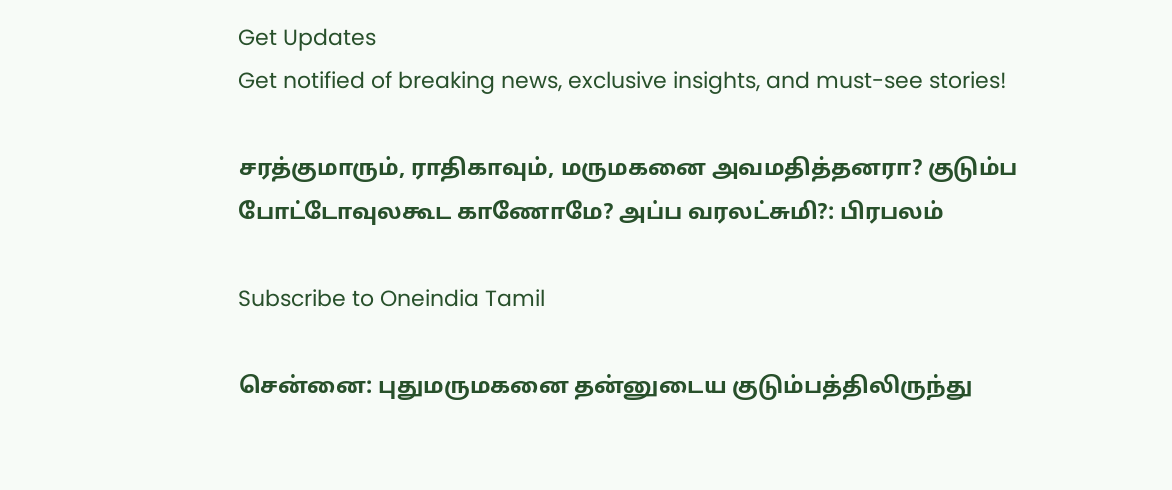Get Updates
Get notified of breaking news, exclusive insights, and must-see stories!

சரத்குமாரும், ராதிகாவும், மருமகனை அவமதித்தனரா? குடும்ப போட்டோவுலகூட காணோமே? அப்ப வரலட்சுமி?: பிரபலம்

Subscribe to Oneindia Tamil

சென்னை: புதுமருமகனை தன்னுடைய குடும்பத்திலிருந்து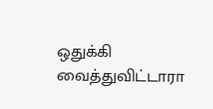ஒதுக்கி வைத்துவிட்டாரா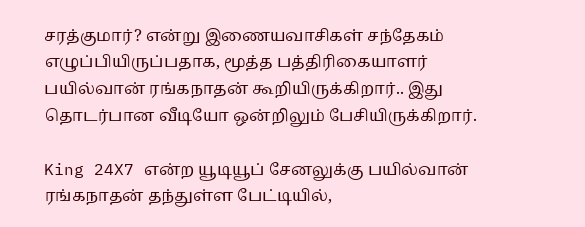சரத்குமார்? என்று இணையவாசிகள் சந்தேகம் எழுப்பியிருப்பதாக, மூத்த பத்திரிகையாளர் பயில்வான் ரங்கநாதன் கூறியிருக்கிறார்.. இது தொடர்பான வீடியோ ஒன்றிலும் பேசியிருக்கிறார்.

King 24X7 என்ற யூடியூப் சேனலுக்கு பயில்வான் ரங்கநாதன் தந்துள்ள பேட்டியில்,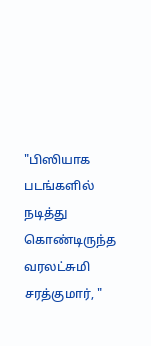"பிஸியாக படங்களில் நடித்து கொண்டிருந்த வரலட்சுமி சரத்குமார், "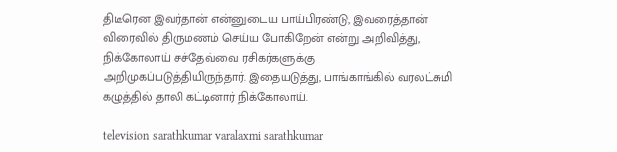திடீரென இவர்தான் என்னுடைய பாய்பிரண்டு, இவரைத்தான் விரைவில் திருமணம் செய்ய போகிறேன் என்று அறிவித்து, நிக்கோலாய் சச்தேவ்வை ரசிகர்களுக்கு அறிமுகப்படுத்தியிருந்தார். இதையடுத்து, பாங்காங்கில் வரலட்சுமி கழுத்தில் தாலி கட்டினார் நிக்கோலாய்.

television sarathkumar varalaxmi sarathkumar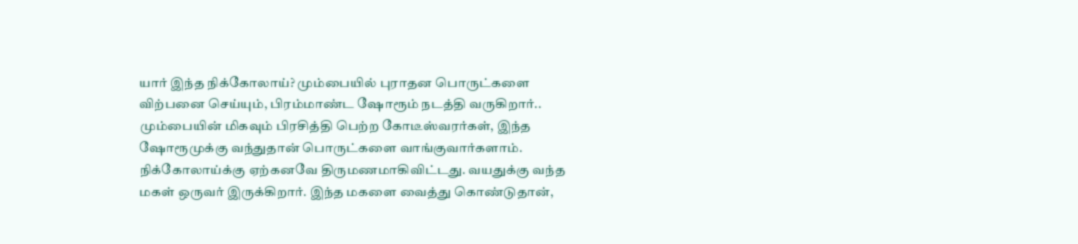யார் இந்த நிக்கோலாய்? மும்பையில் புராதன பொருட்களை விற்பனை செய்யும், பிரம்மாண்ட ஷோரூம் நடத்தி வருகிறார்.. மும்பையின் மிகவும் பிரசித்தி பெற்ற கோடீஸ்வரர்கள், இந்த ஷோரூமுக்கு வந்துதான் பொருட்களை வாங்குவார்களாம். நிக்கோலாய்க்கு ஏற்கனவே திருமணமாகிவிட்டது. வயதுக்கு வந்த மகள் ஒருவர் இருக்கிறார். இந்த மகளை வைத்து கொண்டுதான்,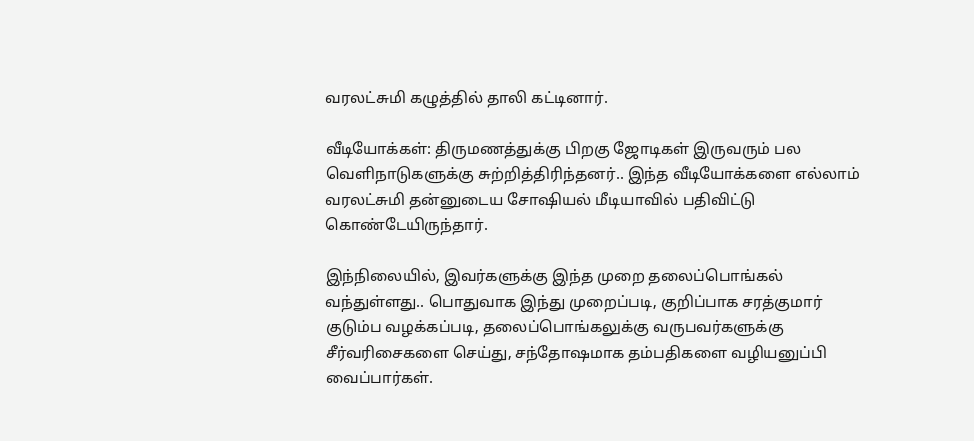வரலட்சுமி கழுத்தில் தாலி கட்டினார்.

வீடியோக்கள்: திருமணத்துக்கு பிறகு ஜோடிகள் இருவரும் பல வெளிநாடுகளுக்கு சுற்றித்திரிந்தனர்.. இந்த வீடியோக்களை எல்லாம் வரலட்சுமி தன்னுடைய சோஷியல் மீடியாவில் பதிவிட்டு கொண்டேயிருந்தார்.

இந்நிலையில், இவர்களுக்கு இந்த முறை தலைப்பொங்கல் வந்துள்ளது.. பொதுவாக இந்து முறைப்படி, குறிப்பாக சரத்குமார் குடும்ப வழக்கப்படி, தலைப்பொங்கலுக்கு வருபவர்களுக்கு சீர்வரிசைகளை செய்து, சந்தோஷமாக தம்பதிகளை வழியனுப்பி வைப்பார்கள்.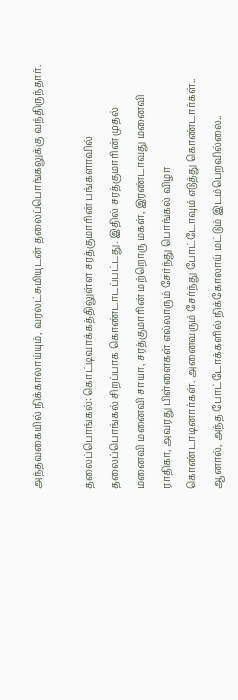அந்தவகையில் நிக்காலாய்யும், வரலட்சுமியுடன் தலைப்பொங்கலுக்கு வந்திருந்தார்.

தலைப்பொங்கல்: கொட்டிவாக்கத்திலுள்ள சரத்குமாரின் பங்களாவில் தலைப்பொங்கல் சிறப்பாக கொண்டாடப்பட்டது. இதில் சரத்குமாரின் முதல் மனைவி மனைவி சாயா, சரத்குமாரின் மற்றொரு மகள், இரண்டாவது மனைவி ராதிகா, அவரது பிள்ளைகள் எல்லாரும் சேர்ந்து பொங்கல் விழா கொண்டாடினார்கள். அனைவரும் சேர்ந்து போட்டோவும் எடுத்து கொண்டார்கள்.. ஆனால், அந்த போட்டோக்களில் நிக்கோலாய் மட்டும் இடம்பெறவில்லை..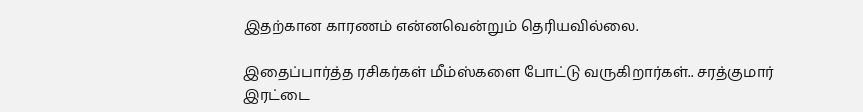இதற்கான காரணம் என்னவென்றும் தெரியவில்லை.

இதைப்பார்த்த ரசிகர்கள் மீம்ஸ்களை போட்டு வருகிறார்கள்.. சரத்குமார் இரட்டை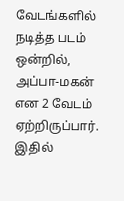வேடங்களில் நடித்த படம் ஒன்றில், அப்பா-மகன் என 2 வேடம் ஏற்றிருப்பார். இதில்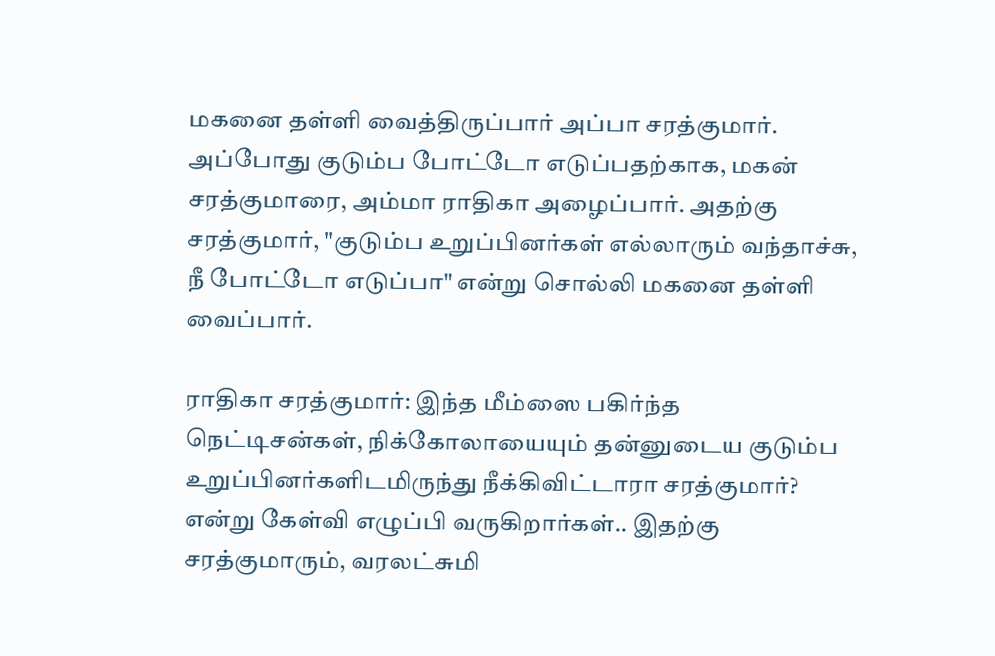மகனை தள்ளி வைத்திருப்பார் அப்பா சரத்குமார். அப்போது குடும்ப போட்டோ எடுப்பதற்காக, மகன் சரத்குமாரை, அம்மா ராதிகா அழைப்பார். அதற்கு சரத்குமார், "குடும்ப உறுப்பினர்கள் எல்லாரும் வந்தாச்சு, நீ போட்டோ எடுப்பா" என்று சொல்லி மகனை தள்ளி வைப்பார்.

ராதிகா சரத்குமார்: இந்த மீம்ஸை பகிர்ந்த நெட்டிசன்கள், நிக்கோலாயையும் தன்னுடைய குடும்ப உறுப்பினர்களிடமிருந்து நீக்கிவிட்டாரா சரத்குமார்? என்று கேள்வி எழுப்பி வருகிறார்கள்.. இதற்கு சரத்குமாரும், வரலட்சுமி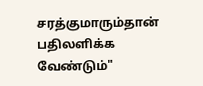சரத்குமாரும்தான் பதிலளிக்க வேண்டும்"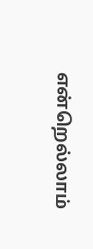என்றெல்லாம்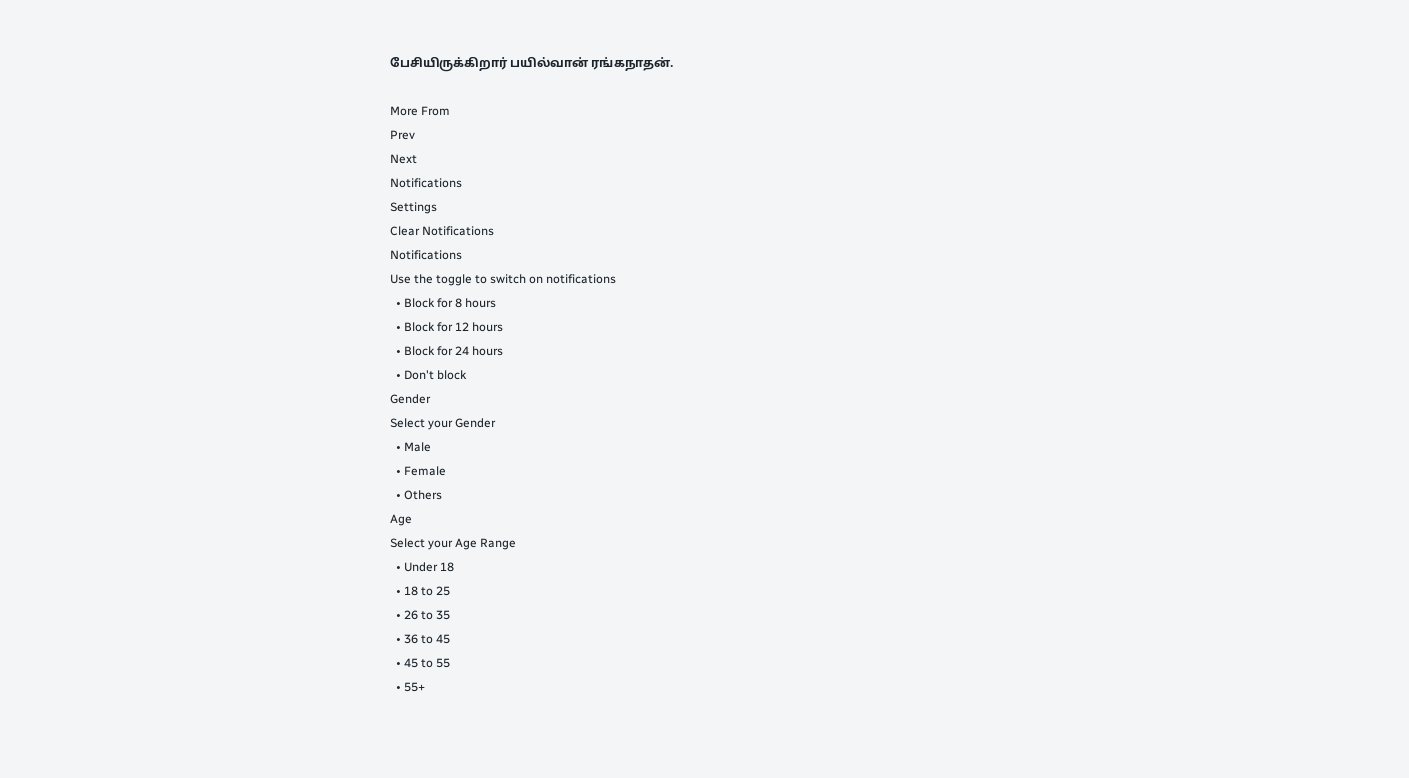பேசியிருக்கிறார் பயில்வான் ரங்கநாதன்.

More From
Prev
Next
Notifications
Settings
Clear Notifications
Notifications
Use the toggle to switch on notifications
  • Block for 8 hours
  • Block for 12 hours
  • Block for 24 hours
  • Don't block
Gender
Select your Gender
  • Male
  • Female
  • Others
Age
Select your Age Range
  • Under 18
  • 18 to 25
  • 26 to 35
  • 36 to 45
  • 45 to 55
  • 55+